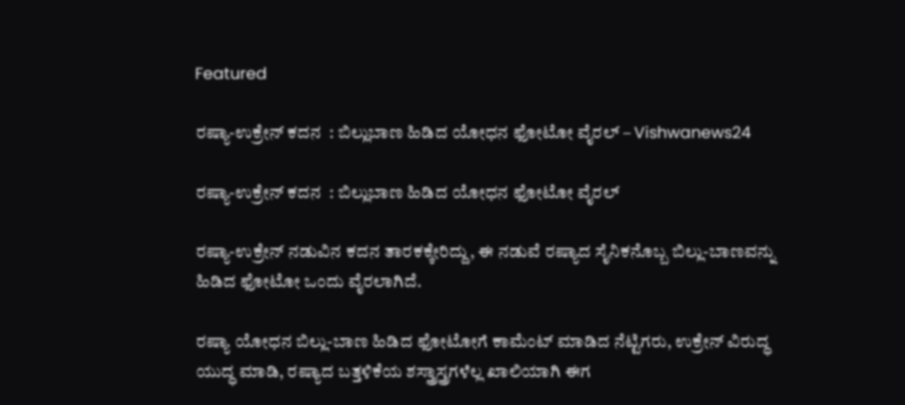Featured

ರಷ್ಯಾ-ಉಕ್ರೇನ್‌ ಕದನ  : ಬಿಲ್ಲುಬಾಣ ಹಿಡಿದ ಯೋಧನ ಫೋಟೋ ವೈರಲ್ – Vishwanews24

ರಷ್ಯಾ-ಉಕ್ರೇನ್‌ ಕದನ  : ಬಿಲ್ಲುಬಾಣ ಹಿಡಿದ ಯೋಧನ ಫೋಟೋ ವೈರಲ್

ರಷ್ಯಾ-ಉಕ್ರೇನ್‌ ನಡುವಿನ ಕದನ ತಾರಕಕ್ಕೇರಿದ್ದು, ಈ ನಡುವೆ ರಷ್ಯಾದ ಸೈನಿಕನೊಬ್ಬ ಬಿಲ್ಲು-ಬಾಣವನ್ನು ಹಿಡಿದ ಫೋಟೋ ಒಂದು ವೈರಲಾಗಿದೆ.

ರಷ್ಯಾ ಯೋಧನ ಬಿಲ್ಲು-ಬಾಣ ಹಿಡಿದ ಫೋಟೋಗೆ ಕಾಮೆಂಟ್ ಮಾಡಿದ ನೆಟ್ಟಿಗರು, ಉಕ್ರೇನ್‌ ವಿರುದ್ಧ ಯುದ್ಧ ಮಾಡಿ, ರಷ್ಯಾದ ಬತ್ತಳಿಕೆಯ ಶಸ್ತ್ರಾಸ್ತ್ರಗಳೆಲ್ಲ ಖಾಲಿಯಾಗಿ ಈಗ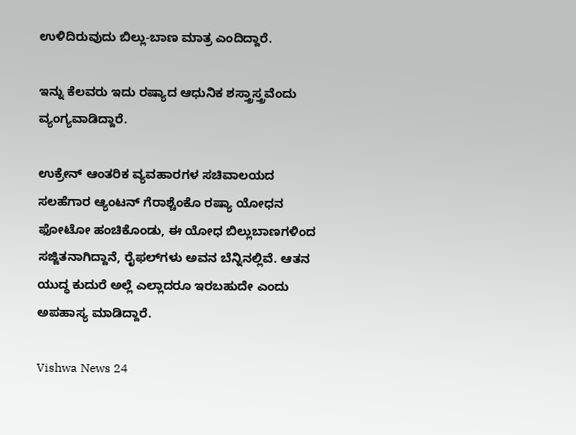ಉಳಿದಿರುವುದು ಬಿಲ್ಲು-ಬಾಣ ಮಾತ್ರ ಎಂದಿದ್ದಾರೆ.

ಇನ್ನು ಕೆಲವರು ಇದು ರಷ್ಯಾದ ಆಧುನಿಕ ಶಸ್ತ್ರಾಸ್ತ್ರವೆಂದು ವ್ಯಂಗ್ಯವಾಡಿದ್ದಾರೆ.

ಉಕ್ರೇನ್‌ ಆಂತರಿಕ ವ್ಯವಹಾರಗಳ ಸಚಿವಾಲಯದ‌ ಸಲಹೆಗಾರ ಆ್ಯಂಟನ್‌ ಗೆರಾಶ್ಚೆಂಕೊ ರಷ್ಯಾ ಯೋಧನ ಫೋಟೋ ಹಂಚಿಕೊಂಡು, ಈ ಯೋಧ ಬಿಲ್ಲುಬಾಣಗಳಿಂದ ಸಜ್ಜಿತನಾಗಿದ್ದಾನೆ, ರೈಫ‌ಲ್‌ಗಳು ಅವನ ಬೆನ್ನಿನಲ್ಲಿವೆ. ಆತನ ಯುದ್ಧ ಕುದುರೆ ಅಲ್ಲೆ ಎಲ್ಲಾದರೂ ಇರಬಹುದೇ ಎಂದು ಅಪಹಾಸ್ಯ ಮಾಡಿದ್ದಾರೆ.

Vishwa News 24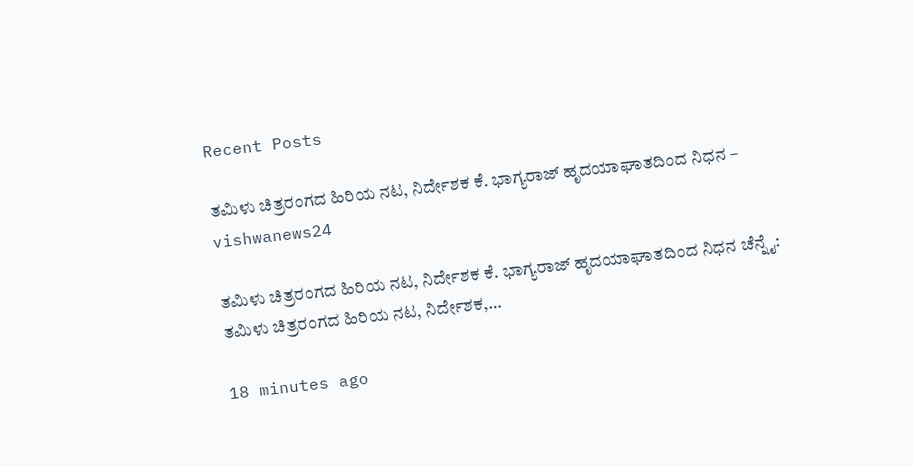Recent Posts

ತಮಿಳು ಚಿತ್ರರಂಗದ ಹಿರಿಯ ನಟ, ನಿರ್ದೇಶಕ ಕೆ. ಭಾಗ್ಯರಾಜ್ ಹೃದಯಾಘಾತದಿಂದ ನಿಧನ – vishwanews24

ತಮಿಳು ಚಿತ್ರರಂಗದ ಹಿರಿಯ ನಟ, ನಿರ್ದೇಶಕ ಕೆ. ಭಾಗ್ಯರಾಜ್ ಹೃದಯಾಘಾತದಿಂದ ನಿಧನ ಚೆನ್ನೈ: ತಮಿಳು ಚಿತ್ರರಂಗದ ಹಿರಿಯ ನಟ, ನಿರ್ದೇಶಕ,…

18 minutes ago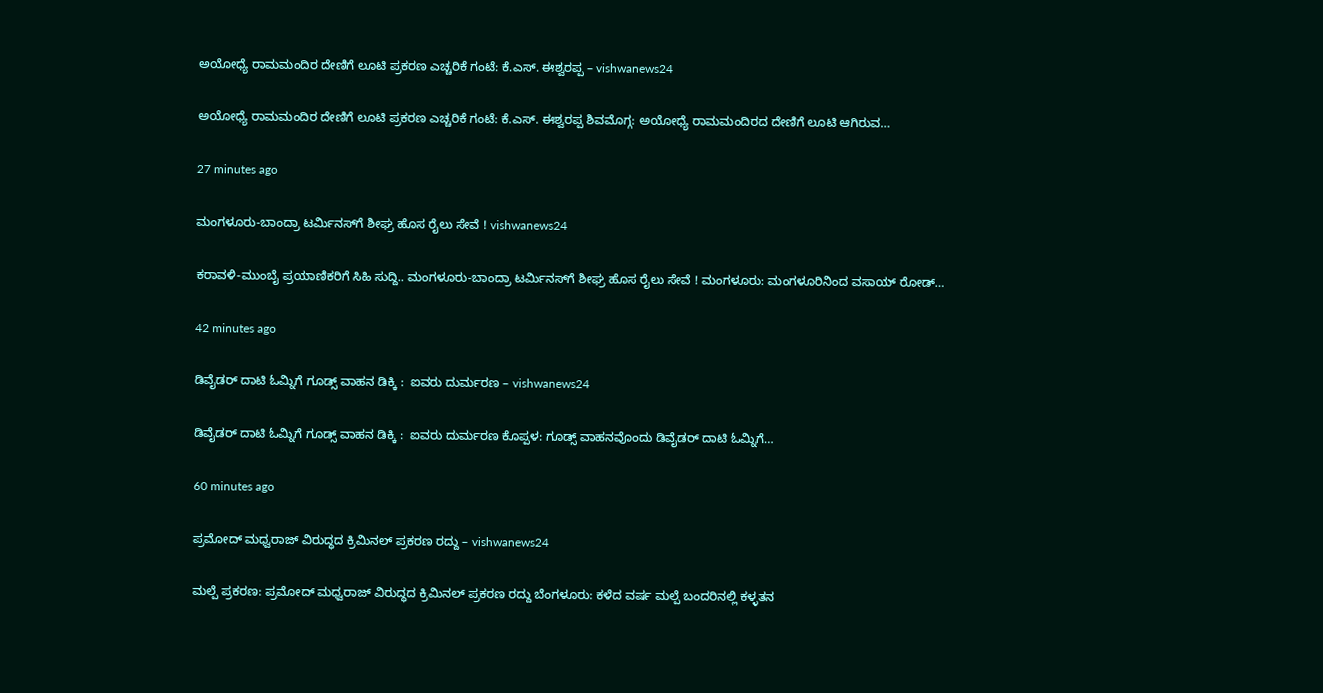ಅಯೋಧ್ಯೆ ರಾಮಮಂದಿರ ದೇಣಿಗೆ ಲೂಟಿ ಪ್ರಕರಣ ಎಚ್ಚರಿಕೆ ಗಂಟೆ: ಕೆ.ಎಸ್. ಈಶ್ವರಪ್ಪ – vishwanews24

ಅಯೋಧ್ಯೆ ರಾಮಮಂದಿರ ದೇಣಿಗೆ ಲೂಟಿ ಪ್ರಕರಣ ಎಚ್ಚರಿಕೆ ಗಂಟೆ: ಕೆ.ಎಸ್. ಈಶ್ವರಪ್ಪ ಶಿವಮೊಗ್ಗ: ಅಯೋಧ್ಯೆ ರಾಮಮಂದಿರದ ದೇಣಿಗೆ ಲೂಟಿ ಆಗಿರುವ…

27 minutes ago

ಮಂಗಳೂರು-ಬಾಂದ್ರಾ ಟರ್ಮಿನಸ್‌ಗೆ ಶೀಘ್ರ ಹೊಸ ರೈಲು ಸೇವೆ ! vishwanews24

ಕರಾವಳಿ-ಮುಂಬೈ ಪ್ರಯಾಣಿಕರಿಗೆ ಸಿಹಿ ಸುದ್ದಿ.. ಮಂಗಳೂರು-ಬಾಂದ್ರಾ ಟರ್ಮಿನಸ್‌ಗೆ ಶೀಘ್ರ ಹೊಸ ರೈಲು ಸೇವೆ ! ಮಂಗಳೂರು: ಮಂಗಳೂರಿನಿಂದ ವಸಾಯ್ ರೋಡ್…

42 minutes ago

ಡಿವೈಡರ್ ದಾಟಿ ಓಮ್ನಿಗೆ ಗೂಡ್ಸ್‌ ವಾಹನ ಡಿಕ್ಕಿ :  ಐವರು ದುರ್ಮರಣ‌ – vishwanews24

ಡಿವೈಡರ್ ದಾಟಿ ಓಮ್ನಿಗೆ ಗೂಡ್ಸ್‌ ವಾಹನ ಡಿಕ್ಕಿ :  ಐವರು ದುರ್ಮರಣ‌ ಕೊಪ್ಪಳ: ಗೂಡ್ಸ್‌ ವಾಹನವೊಂದು ಡಿವೈಡರ್ ದಾಟಿ ಓಮ್ನಿಗೆ…

60 minutes ago

ಪ್ರಮೋದ್ ಮಧ್ವರಾಜ್ ವಿರುದ್ಧದ ಕ್ರಿಮಿನಲ್ ಪ್ರಕರಣ ರದ್ದು – vishwanews24

ಮಲ್ಪೆ ಪ್ರಕರಣ: ಪ್ರಮೋದ್ ಮಧ್ವರಾಜ್ ವಿರುದ್ಧದ ಕ್ರಿಮಿನಲ್ ಪ್ರಕರಣ ರದ್ದು ಬೆಂಗಳೂರು: ಕಳೆದ ವರ್ಷ ಮಲ್ಪೆ ಬಂದರಿನಲ್ಲಿ ಕಳ್ಳತನ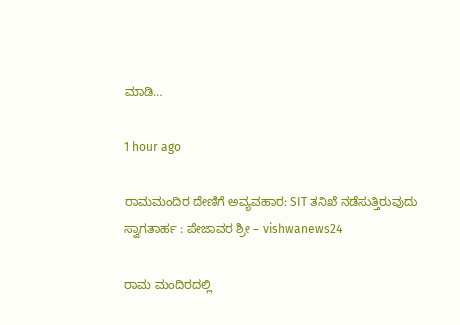ಮಾಡಿ…

1 hour ago

ರಾಮಮಂದಿರ ದೇಣಿಗೆ ಅವ್ಯವಹಾರ: SIT ತನಿಖೆ ನಡೆಸುತ್ತಿರುವುದು ಸ್ವಾಗತಾರ್ಹ : ಪೇಜಾವರ ಶ್ರೀ – vishwanews24

ರಾಮ ಮಂದಿರದಲ್ಲಿ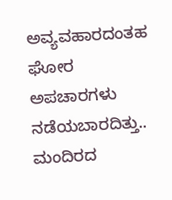ಅವ್ಯವಹಾರದಂತಹ ಘೋರ ಅಪಚಾರಗಳು ನಡೆಯಬಾರದಿತ್ತು.. ಮಂದಿರದ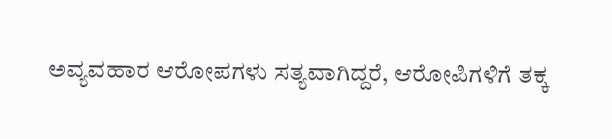ಅವ್ಯವಹಾರ ಆರೋಪಗಳು ಸತ್ಯವಾಗಿದ್ದರೆ, ಆರೋಪಿಗಳಿಗೆ ತಕ್ಕ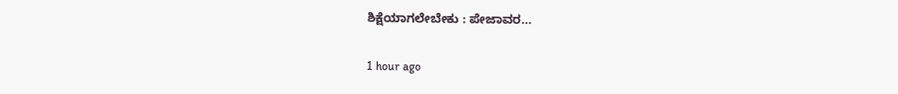ಶಿಕ್ಷೆಯಾಗಲೇಬೇಕು : ಪೇಜಾವರ…

1 hour ago